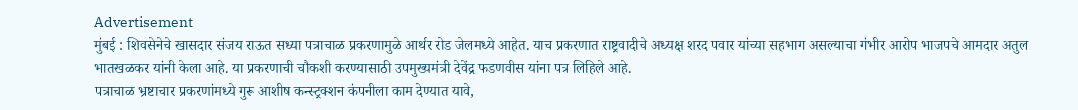Advertisement
मुंबई : शिवसेनेचे खासदार संजय राऊत सध्या पत्राचाळ प्रकरणामुळे आर्थर रोड जेलमध्ये आहेत. याच प्रकरणात राष्ट्रवादीचे अध्यक्ष शरद पवार यांच्या सहभाग असल्याचा गंभीर आरोप भाजपचे आमदार अतुल भातखळकर यांनी केला आहे. या प्रकरणाची चौकशी करण्यासाठी उपमुख्यमंत्री देवेंद्र फडणवीस यांना पत्र लिहिले आहे.
पत्राचाळ भ्रष्टाचार प्रकरणांमध्ये गुरू आशीष कन्स्ट्रक्शन कंपनीला काम देण्यात यावे,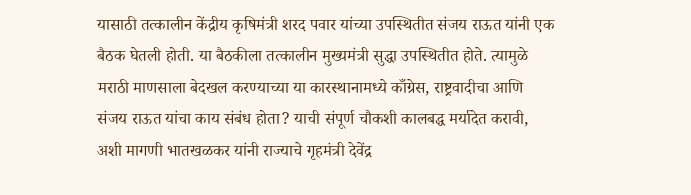यासाठी तत्कालीन केंद्रीय कृषिमंत्री शरद पवार यांच्या उपस्थितीत संजय राऊत यांनी एक बैठक घेतली होती. या बैठकीला तत्कालीन मुख्यमंत्री सुद्धा उपस्थितीत होते. त्यामुळे मराठी माणसाला बेदखल करण्याच्या या कारस्थानामध्ये काँग्रेस, राष्ट्रवादीचा आणि संजय राऊत यांचा काय संबंध होता? याची संपूर्ण चौकशी कालबद्ध मर्यादेत करावी, अशी मागणी भातखळकर यांनी राज्याचे गृहमंत्री देवेंद्र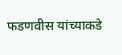फडणवीस यांच्याकडे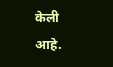केली आहे.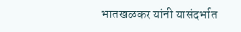भातखळकर यांनी यासंदर्भात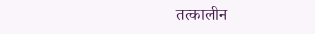तत्कालीन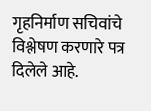गृहनिर्माण सचिवांचे विश्लेषण करणारे पत्र दिलेले आहे.